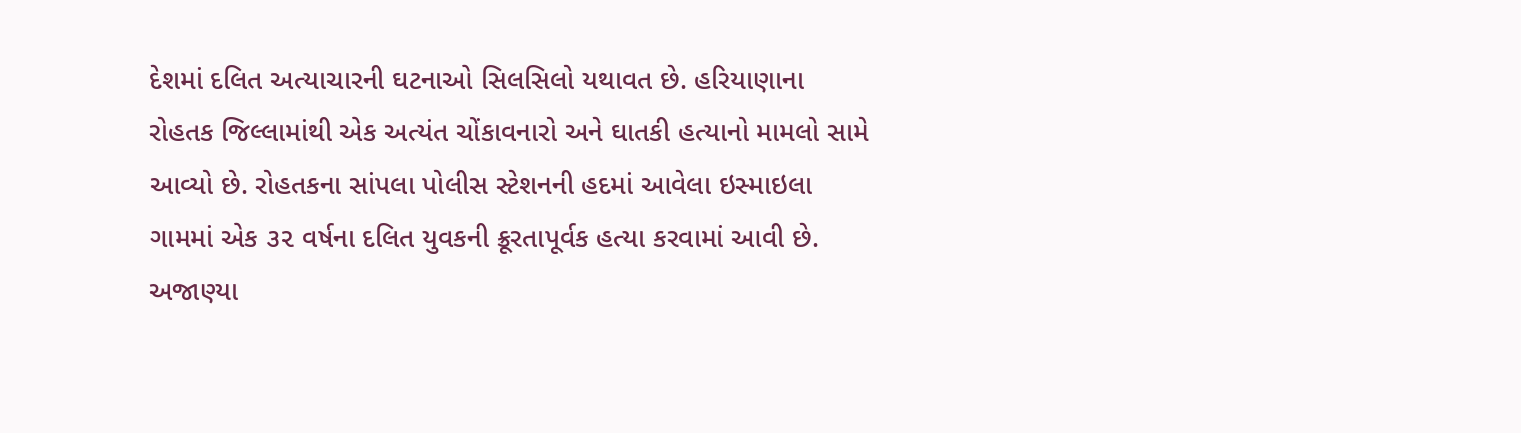દેશમાં દલિત અત્યાચારની ઘટનાઓ સિલસિલો યથાવત છે. હરિયાણાના રોહતક જિલ્લામાંથી એક અત્યંત ચોંકાવનારો અને ઘાતકી હત્યાનો મામલો સામે આવ્યો છે. રોહતકના સાંપલા પોલીસ સ્ટેશનની હદમાં આવેલા ઇસ્માઇલા ગામમાં એક ૩૨ વર્ષના દલિત યુવકની ક્રૂરતાપૂર્વક હત્યા કરવામાં આવી છે. અજાણ્યા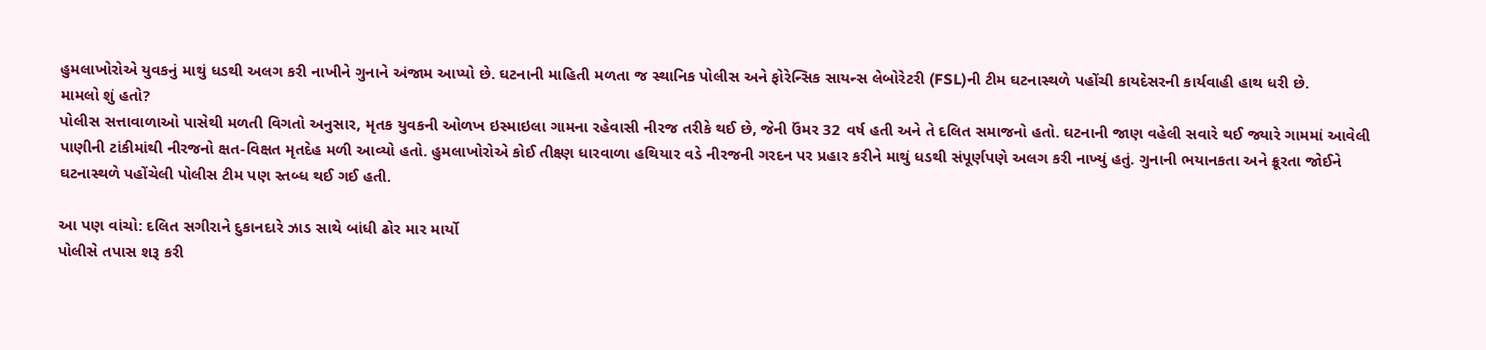હુમલાખોરોએ યુવકનું માથું ધડથી અલગ કરી નાખીને ગુનાને અંજામ આપ્યો છે. ઘટનાની માહિતી મળતા જ સ્થાનિક પોલીસ અને ફોરેન્સિક સાયન્સ લેબોરેટરી (FSL)ની ટીમ ઘટનાસ્થળે પહોંચી કાયદેસરની કાર્યવાહી હાથ ધરી છે.
મામલો શું હતો?
પોલીસ સત્તાવાળાઓ પાસેથી મળતી વિગતો અનુસાર, મૃતક યુવકની ઓળખ ઇસ્માઇલા ગામના રહેવાસી નીરજ તરીકે થઈ છે, જેની ઉંમર 32 વર્ષ હતી અને તે દલિત સમાજનો હતો. ઘટનાની જાણ વહેલી સવારે થઈ જ્યારે ગામમાં આવેલી પાણીની ટાંકીમાંથી નીરજનો ક્ષત-વિક્ષત મૃતદેહ મળી આવ્યો હતો. હુમલાખોરોએ કોઈ તીક્ષ્ણ ધારવાળા હથિયાર વડે નીરજની ગરદન પર પ્રહાર કરીને માથું ધડથી સંપૂર્ણપણે અલગ કરી નાખ્યું હતું. ગુનાની ભયાનકતા અને ક્રૂરતા જોઈને ઘટનાસ્થળે પહોંચેલી પોલીસ ટીમ પણ સ્તબ્ધ થઈ ગઈ હતી.

આ પણ વાંચો: દલિત સગીરાને દુકાનદારે ઝાડ સાથે બાંધી ઢોર માર માર્યો
પોલીસે તપાસ શરૂ કરી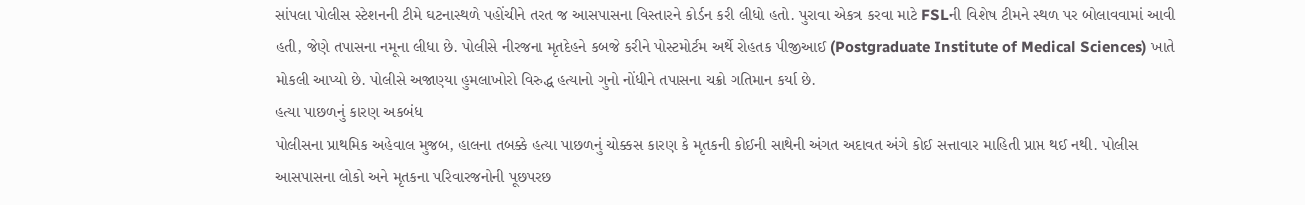સાંપલા પોલીસ સ્ટેશનની ટીમે ઘટનાસ્થળે પહોંચીને તરત જ આસપાસના વિસ્તારને કોર્ડન કરી લીધો હતો. પુરાવા એકત્ર કરવા માટે FSLની વિશેષ ટીમને સ્થળ પર બોલાવવામાં આવી હતી, જેણે તપાસના નમૂના લીધા છે. પોલીસે નીરજના મૃતદેહને કબજે કરીને પોસ્ટમોર્ટમ અર્થે રોહતક પીજીઆઈ (Postgraduate Institute of Medical Sciences) ખાતે મોકલી આપ્યો છે. પોલીસે અજાણ્યા હુમલાખોરો વિરુદ્ધ હત્યાનો ગુનો નોંધીને તપાસના ચક્રો ગતિમાન કર્યા છે.
હત્યા પાછળનું કારણ અકબંધ
પોલીસના પ્રાથમિક અહેવાલ મુજબ, હાલના તબક્કે હત્યા પાછળનું ચોક્કસ કારણ કે મૃતકની કોઈની સાથેની અંગત અદાવત અંગે કોઈ સત્તાવાર માહિતી પ્રાપ્ત થઈ નથી. પોલીસ આસપાસના લોકો અને મૃતકના પરિવારજનોની પૂછપરછ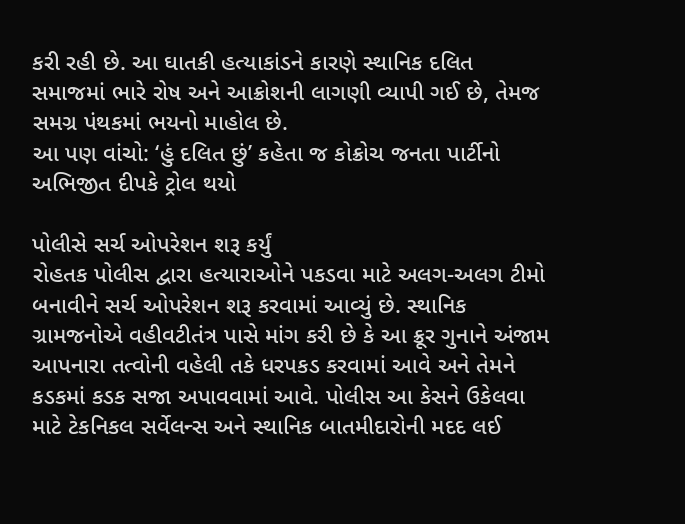કરી રહી છે. આ ઘાતકી હત્યાકાંડને કારણે સ્થાનિક દલિત સમાજમાં ભારે રોષ અને આક્રોશની લાગણી વ્યાપી ગઈ છે, તેમજ સમગ્ર પંથકમાં ભયનો માહોલ છે.
આ પણ વાંચો: ‘હું દલિત છું’ કહેતા જ કોક્રોચ જનતા પાર્ટીનો અભિજીત દીપકે ટ્રોલ થયો

પોલીસે સર્ચ ઓપરેશન શરૂ કર્યું
રોહતક પોલીસ દ્વારા હત્યારાઓને પકડવા માટે અલગ-અલગ ટીમો બનાવીને સર્ચ ઓપરેશન શરૂ કરવામાં આવ્યું છે. સ્થાનિક ગ્રામજનોએ વહીવટીતંત્ર પાસે માંગ કરી છે કે આ ક્રૂર ગુનાને અંજામ આપનારા તત્વોની વહેલી તકે ધરપકડ કરવામાં આવે અને તેમને કડકમાં કડક સજા અપાવવામાં આવે. પોલીસ આ કેસને ઉકેલવા માટે ટેકનિકલ સર્વેલન્સ અને સ્થાનિક બાતમીદારોની મદદ લઈ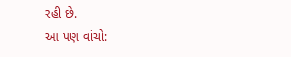રહી છે.
આ પણ વાંચો: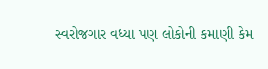સ્વરોજગાર વધ્યા પણ લોકોની કમાણી કેમ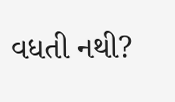વધતી નથી?